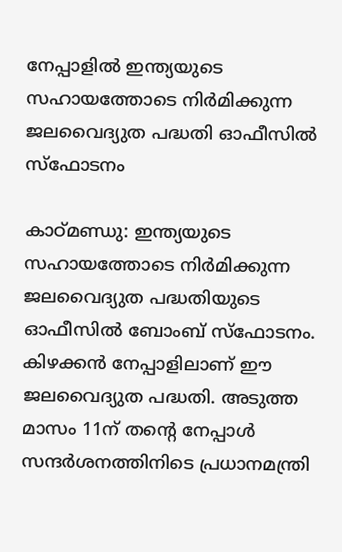നേപ്പാളില്‍ ഇന്ത്യയുടെ സഹായത്തോടെ നിര്‍മിക്കുന്ന ജലവൈദ്യുത പദ്ധതി ഓഫീസില്‍ സ്‌ഫോടനം

കാഠ്മണ്ഡു: ഇന്ത്യയുടെ സഹായത്തോടെ നിര്‍മിക്കുന്ന ജലവൈദ്യുത പദ്ധതിയുടെ ഓഫീസില്‍ ബോംബ് സ്‌ഫോടനം. കിഴക്കന്‍ നേപ്പാളിലാണ് ഈ ജലവൈദ്യുത പദ്ധതി. അടുത്ത മാസം 11ന് തന്‍റെ നേപ്പാള്‍ സന്ദര്‍ശനത്തിനിടെ പ്രധാനമന്ത്രി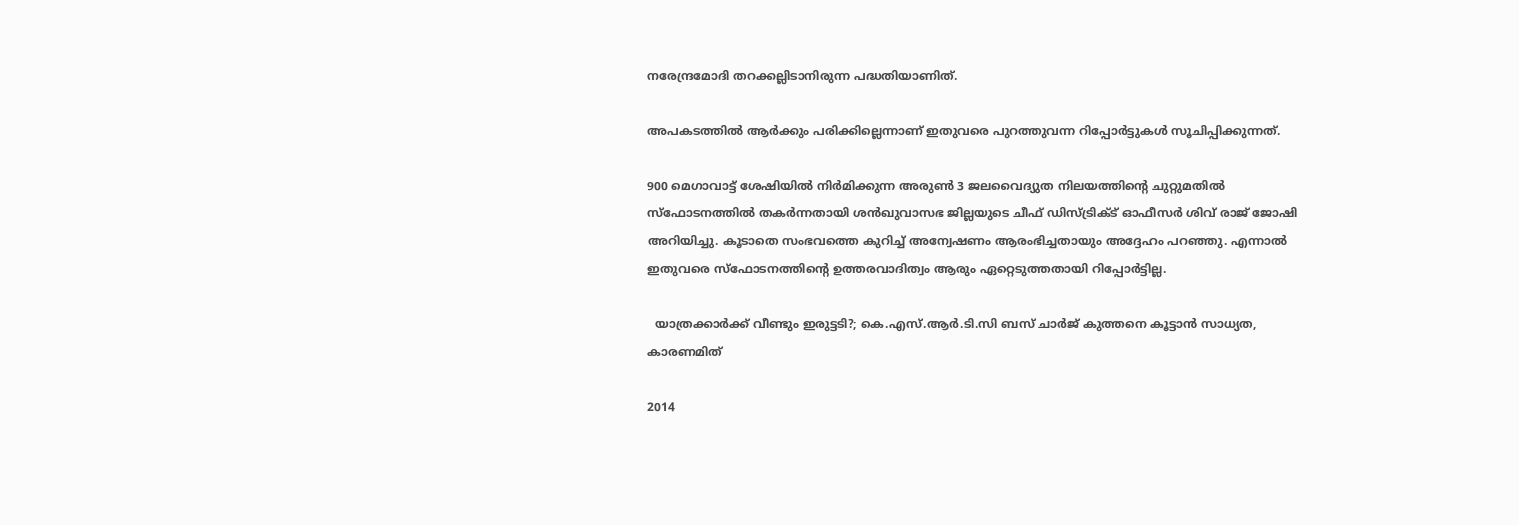നരേന്ദ്രമോദി തറക്കല്ലിടാനിരുന്ന പദ്ധതിയാണിത്.

അപകടത്തില്‍ ആര്‍ക്കും പരിക്കില്ലെന്നാണ് ഇതുവരെ പുറത്തുവന്ന റിപ്പോര്‍ട്ടുകള്‍ സൂചിപ്പിക്കുന്നത്.

900 മെഗാവാട്ട് ശേഷിയില്‍ നിര്‍മിക്കുന്ന അരുണ്‍ 3 ജലവൈദ്യുത നിലയത്തിന്‍റെ ചുറ്റുമതില്‍ സ്ഫോടനത്തില്‍ തകര്‍ന്നതായി ശന്‍ഖുവാസഭ ജില്ലയുടെ ചീഫ് ഡിസ്ട്രിക്‌ട് ഓഫീസര്‍ ശിവ് രാജ് ജോഷി അറിയിച്ചു. കൂടാതെ സംഭവത്തെ കുറിച്ച്‌ അന്വേഷണം ആരംഭിച്ചതായും അദ്ദേഹം പറഞ്ഞു. എന്നാല്‍ ഇതുവരെ സ്ഫോടനത്തിന്‍റെ ഉത്തരവാദിത്വം ആരും ഏറ്റെടുത്തതായി റിപ്പോര്‍ട്ടില്ല.

  യാത്രക്കാർക്ക് വീണ്ടും ഇരുട്ടടി?; കെ.എസ്.ആർ.ടി.സി ബസ് ചാർജ് കുത്തനെ കൂട്ടാൻ സാധ്യത, കാരണമിത്

2014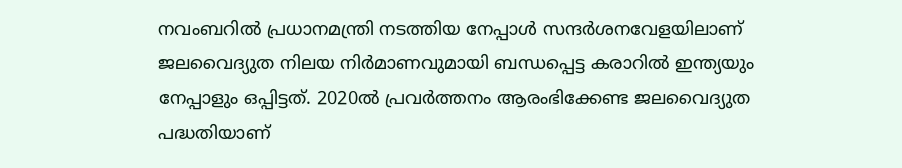നവംബറില്‍ പ്രധാനമന്ത്രി നടത്തിയ നേപ്പാള്‍ സന്ദര്‍ശനവേളയിലാണ് ജലവൈദ്യുത നിലയ നിര്‍മാണവുമായി ബന്ധപ്പെട്ട കരാറില്‍ ഇന്ത്യയും നേപ്പാളും ഒപ്പിട്ടത്. 2020ല്‍ പ്രവര്‍ത്തനം ആരംഭിക്കേണ്ട ജലവൈദ്യുത പദ്ധതിയാണ്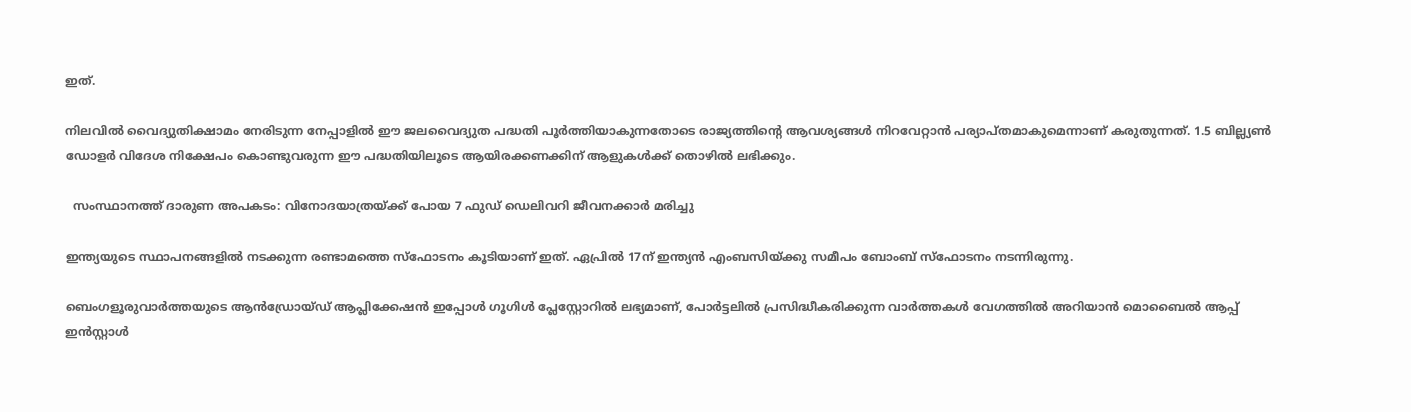ഇത്.

നിലവില്‍ വൈദ്യുതിക്ഷാമം നേരിടുന്ന നേപ്പാളില്‍ ഈ ജലവൈദ്യുത പദ്ധതി പൂര്‍ത്തിയാകുന്നതോടെ രാജ്യത്തിന്‍റെ ആവശ്യങ്ങൾ നിറവേറ്റാന്‍ പര്യാപ്തമാകുമെന്നാണ് കരുതുന്നത്. 1.5 ബില്ല്യൺ ഡോളർ വിദേശ നിക്ഷേപം കൊണ്ടുവരുന്ന ഈ പദ്ധതിയിലൂടെ ആയിരക്കണക്കിന് ആളുകള്‍ക്ക് തൊഴില്‍ ലഭിക്കും.

  സംസ്ഥാനത്ത് ദാരുണ അപകടം: വിനോദയാത്രയ്ക്ക് പോയ 7 ഫുഡ് ഡെലിവറി ജീവനക്കാർ മരിച്ചു

ഇന്ത്യയുടെ സ്ഥാപനങ്ങളില്‍ നടക്കുന്ന രണ്ടാമത്തെ സ്ഫോടനം കൂടിയാണ് ഇത്. ഏപ്രില്‍ 17ന് ഇന്ത്യന്‍ എംബസിയ്ക്കു സമീപം ബോംബ്‌ സ്ഫോടനം നടന്നിരുന്നു.

ബെംഗളൂരുവാർത്തയുടെ ആൻഡ്രോയ്ഡ് ആപ്ലിക്കേഷൻ ഇപ്പോൾ ഗൂഗിൾ പ്ലേസ്റ്റോറിൽ ലഭ്യമാണ്, പോർട്ടലിൽ പ്രസിദ്ധീകരിക്കുന്ന വാർത്തകൾ വേഗത്തിൽ അറിയാൻ മൊബൈൽ ആപ്പ് ഇൻസ്റ്റാൾ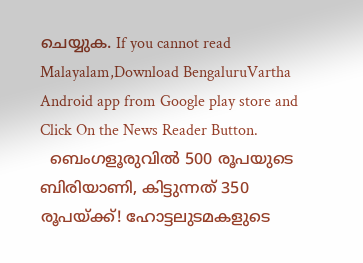ചെയ്യുക. If you cannot read Malayalam,Download BengaluruVartha Android app from Google play store and Click On the News Reader Button.
  ബെംഗളൂരുവിൽ 500 രൂപയുടെ ബിരിയാണി, കിട്ടുന്നത് 350 രൂപയ്ക്ക്! ഹോട്ടലുടമകളുടെ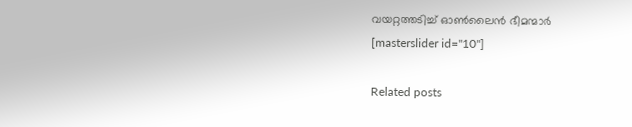വയറ്റത്തടിച്ച് ഓൺലൈൻ ഭീമന്മാർ
[masterslider id="10"]

Related posts